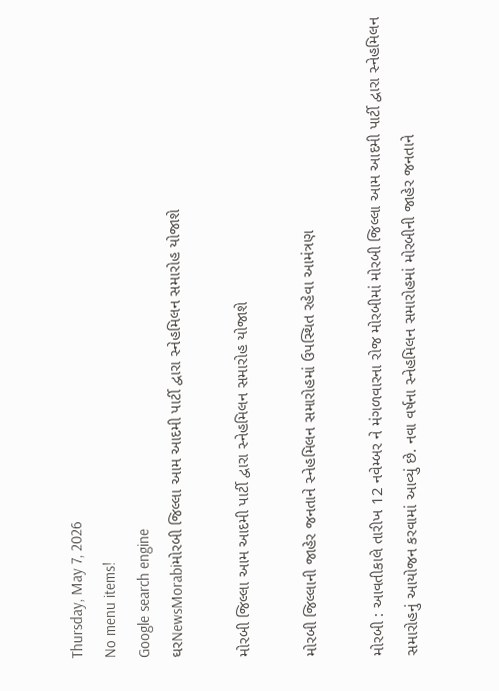Thursday, May 7, 2026
No menu items!
Google search engine
ઘરNewsMorabiમોરબી જિલ્લા આમ આદમી પાર્ટી દ્વારા સ્નેહમિલન સમારોહ યોજાશે

મોરબી જિલ્લા આમ આદમી પાર્ટી દ્વારા સ્નેહમિલન સમારોહ યોજાશે

મોરબી જિલ્લાની જાહેર જનતાને સ્નેહમિલન સમારોહમાં ઉપસ્થિત રહેવા આમંત્રણ

મોરબી : આવતીકાલે તારીખ 12 નવેમ્બર ને મંગળવારના રોજ મોરબીમાં મોરબી જિલ્લા આમ આદમી પાર્ટી દ્વારા સ્નેહમિલન સમારોહનું આયોજન કરવામાં આવ્યું છે. નવા વર્ષના સ્નેહમિલન સમારોહમાં મોરબીની જાહેર જનતાને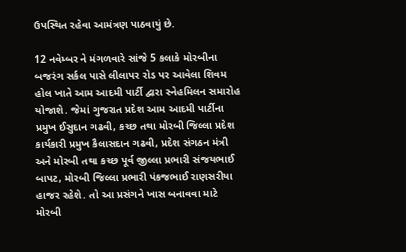ઉપસ્થિત રહેવા આમંત્રણ પાઠવાયું છે.

12 નવેમ્બર ને મંગળવારે સાંજે 5 કલાકે મોરબીના બજરંગ સર્કલ પાસે લીલાપર રોડ પર આવેલા શિવમ હોલ ખાતે આમ આદમી પાર્ટી દ્વારા સ્નેહમિલન સમારોહ યોજાશે. જેમાં ગુજરાત પ્રદેશ આમ આદમી પાર્ટીના પ્રમુખ ઈસુદાન ગઢવી, કચ્છ તથા મોરબી જિલ્લા પ્રદેશ કાર્યકારી પ્રમુખ કૈલાસદાન ગઢવી, પ્રદેશ સંગઠન મંત્રી અને મોરબી તથા કચ્છ પૂર્વ જીલ્લા પ્રભારી સંજયભાઈ બાપટ, મોરબી જિલ્લા પ્રભારી પંકજભાઈ રાણસરીયા હાજર રહેશે. તો આ પ્રસંગને ખાસ બનાવવા માટે મોરબી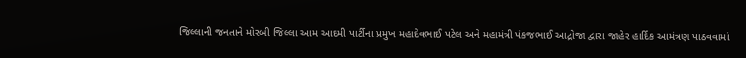જિલ્લાની જનતાને મોરબી જિલ્લા આમ આદમી પાર્ટીના પ્રમુખ મહાદેવભાઈ પટેલ અને મહામંત્રી પંકજભાઈ આદ્રોજા દ્વારા જાહેર હાર્દિક આમંત્રણ પાઠવવામાં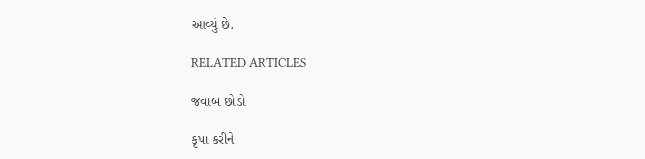આવ્યું છે.

RELATED ARTICLES

જવાબ છોડો

કૃપા કરીને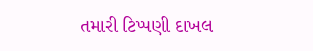તમારી ટિપ્પણી દાખલ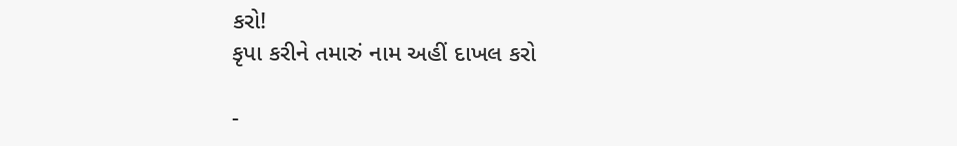કરો!
કૃપા કરીને તમારું નામ અહીં દાખલ કરો

-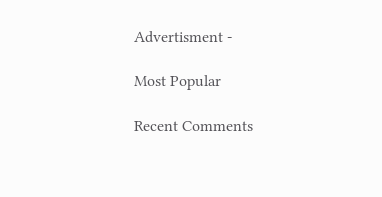Advertisment -

Most Popular

Recent Comments